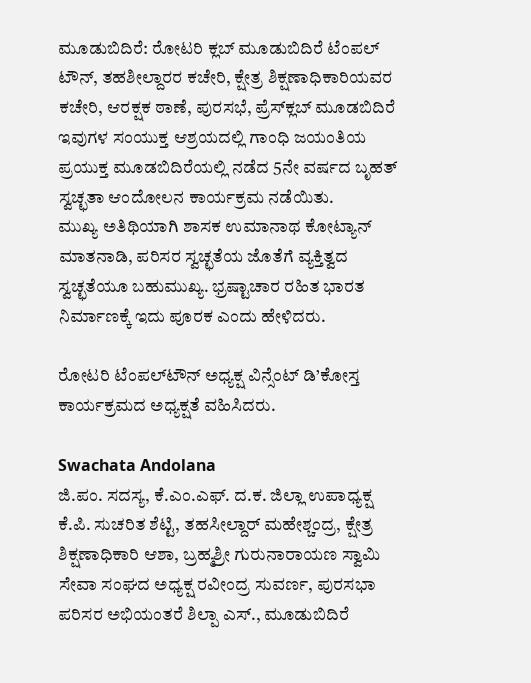ಮೂಡುಬಿದಿರೆ: ರೋಟರಿ ಕ್ಲಬ್ ಮೂಡುಬಿದಿರೆ ಟೆಂಪಲ್ ಟೌನ್, ತಹಶೀಲ್ದಾರರ ಕಚೇರಿ, ಕ್ಷೇತ್ರ ಶಿಕ್ಷಣಾಧಿಕಾರಿಯವರ ಕಚೇರಿ, ಆರಕ್ಷಕ ಠಾಣೆ, ಪುರಸಭೆ, ಪ್ರೆಸ್‍ಕ್ಲಬ್ ಮೂಡಬಿದಿರೆ ಇವುಗಳ ಸಂಯುಕ್ತ ಆಶ್ರಯದಲ್ಲಿ ಗಾಂಧಿ ಜಯಂತಿಯ ಪ್ರಯುಕ್ತ ಮೂಡಬಿದಿರೆಯಲ್ಲಿ ನಡೆದ 5ನೇ ವರ್ಷದ ಬೃಹತ್ ಸ್ವಚ್ಛತಾ ಆಂದೋಲನ ಕಾರ್ಯಕ್ರಮ ನಡೆಯಿತು.
ಮುಖ್ಯ ಅತಿಥಿಯಾಗಿ ಶಾಸಕ ಉಮಾನಾಥ ಕೋಟ್ಯಾನ್ ಮಾತನಾಡಿ, ಪರಿಸರ ಸ್ವಚ್ಛತೆಯ ಜೊತೆಗೆ ವ್ಯಕ್ತಿತ್ವದ ಸ್ವಚ್ಛತೆಯೂ ಬಹುಮುಖ್ಯ. ಭ್ರಷ್ಟಾಚಾರ ರಹಿತ ಭಾರತ ನಿರ್ಮಾಣಕ್ಕೆ ಇದು ಪೂರಕ ಎಂದು ಹೇಳಿದರು.

ರೋಟರಿ ಟೆಂಪಲ್‍ಟೌನ್ ಅಧ್ಯಕ್ಷ ವಿನ್ಸೆಂಟ್ ಡಿ’ಕೋಸ್ತ ಕಾರ್ಯಕ್ರಮದ ಅಧ್ಯಕ್ಷತೆ ವಹಿಸಿದರು.

Swachata Andolana
ಜಿ.ಪಂ. ಸದಸ್ಯ, ಕೆ.ಎಂ.ಎಫ್. ದ.ಕ. ಜಿಲ್ಲಾ ಉಪಾಧ್ಯಕ್ಷ ಕೆ.ಪಿ. ಸುಚರಿತ ಶೆಟ್ಟಿ, ತಹಸೀಲ್ದಾರ್ ಮಹೇಶ್ಚಂದ್ರ, ಕ್ಷೇತ್ರ ಶಿಕ್ಷಣಾಧಿಕಾರಿ ಆಶಾ, ಬ್ರಹ್ಮಶ್ರೀ ಗುರುನಾರಾಯಣ ಸ್ವಾಮಿ ಸೇವಾ ಸಂಘದ ಅಧ್ಯಕ್ಷ ರವೀಂದ್ರ ಸುವರ್ಣ, ಪುರಸಭಾ ಪರಿಸರ ಅಭಿಯಂತರೆ ಶಿಲ್ಪಾ ಎಸ್., ಮೂಡುಬಿದಿರೆ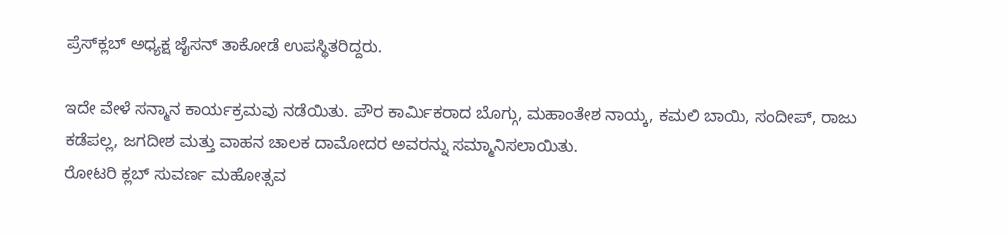ಪ್ರೆಸ್‍ಕ್ಲಬ್ ಅಧ್ಯಕ್ಷ ಜೈಸನ್ ತಾಕೋಡೆ ಉಪಸ್ಥಿತರಿದ್ದರು.

ಇದೇ ವೇಳೆ ಸನ್ಮಾನ ಕಾರ್ಯಕ್ರಮವು ನಡೆಯಿತು. ಪೌರ ಕಾರ್ಮಿಕರಾದ ಬೊಗ್ಗು, ಮಹಾಂತೇಶ ನಾಯ್ಕ, ಕಮಲಿ ಬಾಯಿ, ಸಂದೀಪ್, ರಾಜು ಕಡೆಪಲ್ಲ, ಜಗದೀಶ ಮತ್ತು ವಾಹನ ಚಾಲಕ ದಾಮೋದರ ಅವರನ್ನು ಸಮ್ಮಾನಿಸಲಾಯಿತು.
ರೋಟರಿ ಕ್ಲಬ್ ಸುವರ್ಣ ಮಹೋತ್ಸವ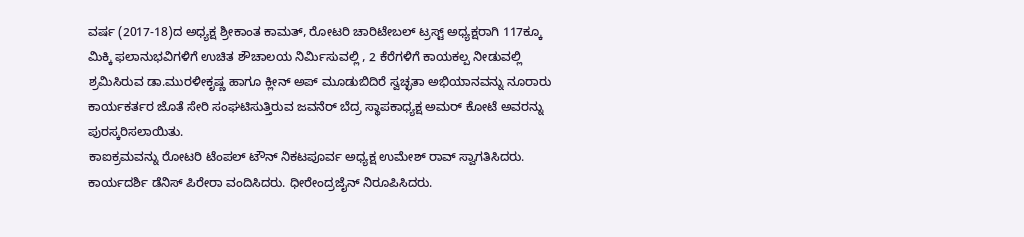ವರ್ಷ (2017-18)ದ ಅಧ್ಯಕ್ಷ ಶ್ರೀಕಾಂತ ಕಾಮತ್, ರೋಟರಿ ಚಾರಿಟೇಬಲ್ ಟ್ರಸ್ಟ್ ಅಧ್ಯಕ್ಷರಾಗಿ 117ಕ್ಕೂ ಮಿಕ್ಕಿ ಫಲಾನುಭವಿಗಳಿಗೆ ಉಚಿತ ಶೌಚಾಲಯ ನಿರ್ಮಿಸುವಲ್ಲಿ , 2 ಕೆರೆಗಳಿಗೆ ಕಾಯಕಲ್ಪ ನೀಡುವಲ್ಲಿ ಶ್ರಮಿಸಿರುವ ಡಾ.ಮುರಳೀಕೃಷ್ಣ ಹಾಗೂ ಕ್ಲೀನ್ ಅಪ್ ಮೂಡುಬಿದಿರೆ ಸ್ವಚ್ಛತಾ ಅಭಿಯಾನವನ್ನು ನೂರಾರು ಕಾರ್ಯಕರ್ತರ ಜೊತೆ ಸೇರಿ ಸಂಘಟಿಸುತ್ತಿರುವ ಜವನೆರ್ ಬೆದ್ರ ಸ್ಥಾಪಕಾಧ್ಯಕ್ಷ ಅಮರ್ ಕೋಟೆ ಅವರನ್ನು ಪುರಸ್ಕರಿಸಲಾಯಿತು.
ಕಾಐಕ್ರಮವನ್ನು ರೋಟರಿ ಟೆಂಪಲ್ ಟೌನ್ ನಿಕಟಪೂರ್ವ ಅಧ್ಯಕ್ಷ ಉಮೇಶ್ ರಾವ್ ಸ್ವಾಗತಿಸಿದರು. ಕಾರ್ಯದರ್ಶಿ ಡೆನಿಸ್ ಪಿರೇರಾ ವಂದಿಸಿದರು. ಧೀರೇಂದ್ರಜೈನ್ ನಿರೂಪಿಸಿದರು.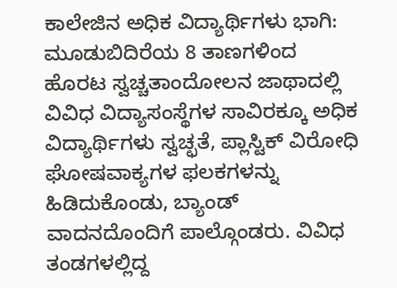ಕಾಲೇಜಿನ ಅಧಿಕ ವಿದ್ಯಾರ್ಥಿಗಳು ಭಾಗಿ:
ಮೂಡುಬಿದಿರೆಯ 8 ತಾಣಗಳಿಂದ ಹೊರಟ ಸ್ವಚ್ಚತಾಂದೋಲನ ಜಾಥಾದಲ್ಲಿ ವಿವಿಧ ವಿದ್ಯಾಸಂಸ್ಥೆಗಳ ಸಾವಿರಕ್ಕೂ ಅಧಿಕ ವಿದ್ಯಾರ್ಥಿಗಳು ಸ್ವಚ್ಛತೆ, ಪ್ಲಾಸ್ಟಿಕ್ ವಿರೋಧಿ ಘೋಷವಾಕ್ಯಗಳ ಫಲಕಗಳನ್ನು ಹಿಡಿದುಕೊಂಡು, ಬ್ಯಾಂಡ್ ವಾದನದೊಂದಿಗೆ ಪಾಲ್ಗೊಂಡರು. ವಿವಿಧ ತಂಡಗಳಲ್ಲಿದ್ದ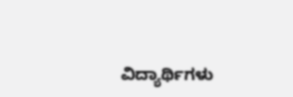ವಿದ್ಯಾರ್ಥಿಗಳು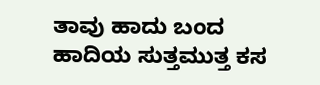ತಾವು ಹಾದು ಬಂದ ಹಾದಿಯ ಸುತ್ತಮುತ್ತ ಕಸ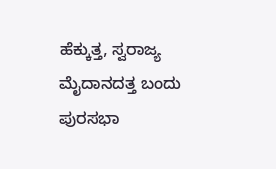ಹೆಕ್ಕುತ್ತ, ಸ್ವರಾಜ್ಯ ಮೈದಾನದತ್ತ ಬಂದು ಪುರಸಭಾ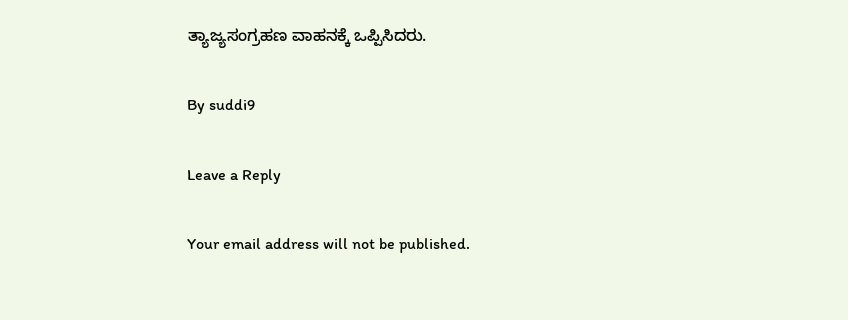ತ್ಯಾಜ್ಯಸಂಗ್ರಹಣ ವಾಹನಕ್ಕೆ ಒಪ್ಪಿಸಿದರು.

By suddi9

Leave a Reply

Your email address will not be published.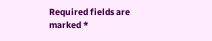Required fields are marked *